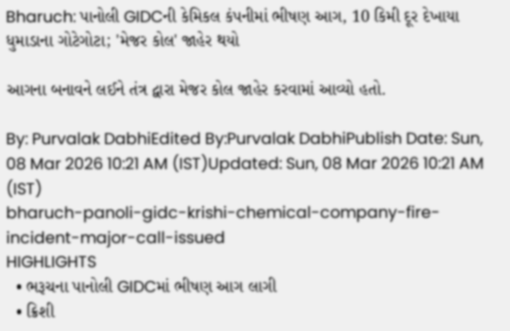Bharuch: પાનોલી GIDCની કેમિકલ કંપનીમાં ભીષણ આગ, 10 કિમી દૂર દેખાયા ધુમાડાના ગોટેગોટા; 'મેજર કોલ' જાહેર થયો

આગના બનાવને લઈને તંત્ર દ્વારા મેજર કોલ જાહેર કરવામાં આવ્યો હતો.

By: Purvalak DabhiEdited By:Purvalak DabhiPublish Date: Sun, 08 Mar 2026 10:21 AM (IST)Updated: Sun, 08 Mar 2026 10:21 AM (IST)
bharuch-panoli-gidc-krishi-chemical-company-fire-incident-major-call-issued
HIGHLIGHTS
  • ભરૂચના પાનોલી GIDCમાં ભીષણ આગ લાગી
  • ક્રિશી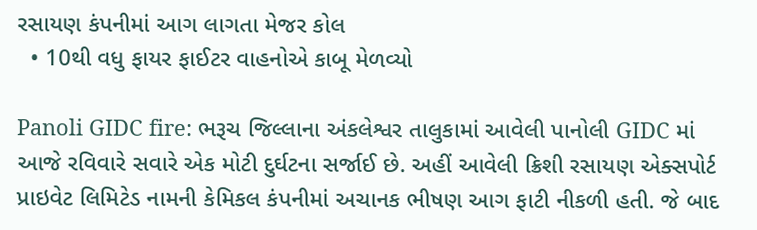રસાયણ કંપનીમાં આગ લાગતા મેજર કોલ
  • 10થી વધુ ફાયર ફાઈટર વાહનોએ કાબૂ મેળવ્યો

Panoli GIDC fire: ભરૂચ જિલ્લાના અંકલેશ્વર તાલુકામાં આવેલી પાનોલી GIDC માં આજે રવિવારે સવારે એક મોટી દુર્ઘટના સર્જાઈ છે. અહીં આવેલી ક્રિશી રસાયણ એક્સપોર્ટ પ્રાઇવેટ લિમિટેડ નામની કેમિકલ કંપનીમાં અચાનક ભીષણ આગ ફાટી નીકળી હતી. જે બાદ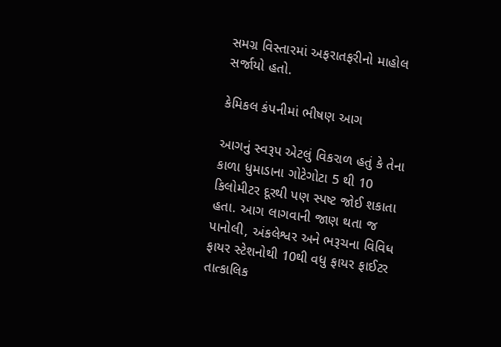સમગ્ર વિસ્તારમાં અફરાતફરીનો માહોલ સર્જાયો હતો.

કેમિકલ કંપનીમાં ભીષણ આગ

આગનું સ્વરૂપ એટલું વિકરાળ હતું કે તેના કાળા ધુમાડાના ગોટેગોટા 5 થી 10 કિલોમીટર દૂરથી પણ સ્પષ્ટ જોઈ શકાતા હતા. આગ લાગવાની જાણ થતા જ પાનોલી, અંકલેશ્વર અને ભરૂચના વિવિધ ફાયર સ્ટેશનોથી 10થી વધુ ફાયર ફાઈટર તાત્કાલિક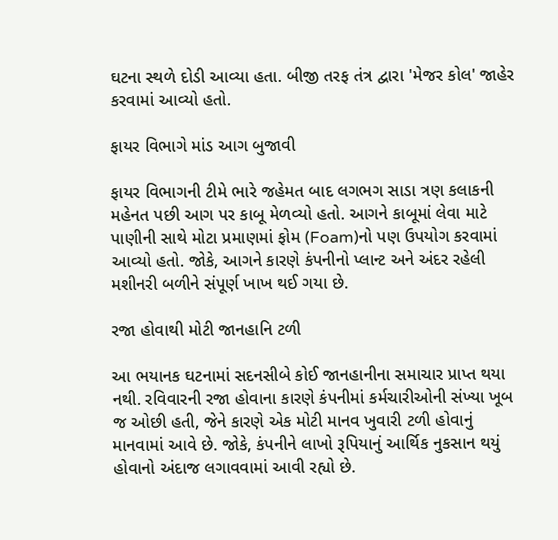ઘટના સ્થળે દોડી આવ્યા હતા. બીજી તરફ તંત્ર દ્વારા 'મેજર કોલ' જાહેર કરવામાં આવ્યો હતો.

ફાયર વિભાગે માંડ આગ બુજાવી

ફાયર વિભાગની ટીમે ભારે જહેમત બાદ લગભગ સાડા ત્રણ કલાકની મહેનત પછી આગ પર કાબૂ મેળવ્યો હતો. આગને કાબૂમાં લેવા માટે પાણીની સાથે મોટા પ્રમાણમાં ફોમ (Foam)નો પણ ઉપયોગ કરવામાં આવ્યો હતો. જોકે, આગને કારણે કંપનીનો પ્લાન્ટ અને અંદર રહેલી મશીનરી બળીને સંપૂર્ણ ખાખ થઈ ગયા છે.

રજા હોવાથી મોટી જાનહાનિ ટળી

આ ભયાનક ઘટનામાં સદનસીબે કોઈ જાનહાનીના સમાચાર પ્રાપ્ત થયા નથી. રવિવારની રજા હોવાના કારણે કંપનીમાં કર્મચારીઓની સંખ્યા ખૂબ જ ઓછી હતી, જેને કારણે એક મોટી માનવ ખુવારી ટળી હોવાનું માનવામાં આવે છે. જોકે, કંપનીને લાખો રૂપિયાનું આર્થિક નુકસાન થયું હોવાનો અંદાજ લગાવવામાં આવી રહ્યો છે.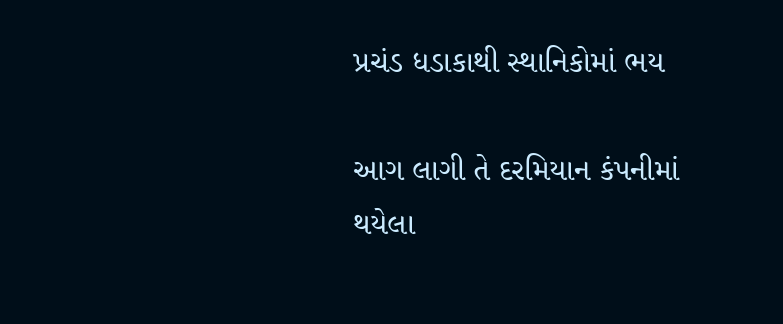પ્રચંડ ધડાકાથી સ્થાનિકોમાં ભય

આગ લાગી તે દરમિયાન કંપનીમાં થયેલા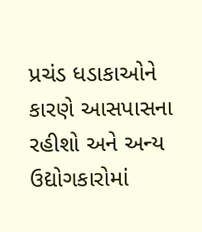પ્રચંડ ધડાકાઓને કારણે આસપાસના રહીશો અને અન્ય ઉદ્યોગકારોમાં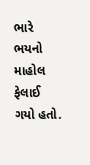ભારે ભયનો માહોલ ફેલાઈ ગયો હતો.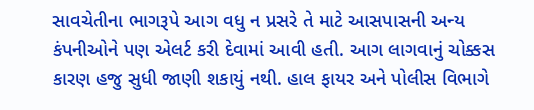સાવચેતીના ભાગરૂપે આગ વધુ ન પ્રસરે તે માટે આસપાસની અન્ય કંપનીઓને પણ એલર્ટ કરી દેવામાં આવી હતી. આગ લાગવાનું ચોક્કસ કારણ હજુ સુધી જાણી શકાયું નથી. હાલ ફાયર અને પોલીસ વિભાગે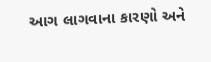આગ લાગવાના કારણો અને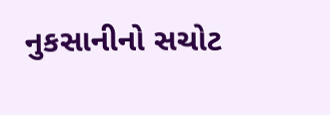નુકસાનીનો સચોટ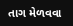તાગ મેળવવા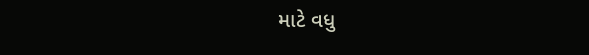માટે વધુ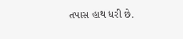તપાસ હાથ ધરી છે.